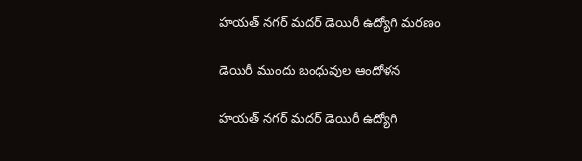హయత్ నగర్ మదర్ డెయిరీ ఉద్యోగి మరణం

డెయిరీ ముందు బంధువుల ఆందోళన

హయత్ నగర్ మదర్ డెయిరీ ఉద్యోగి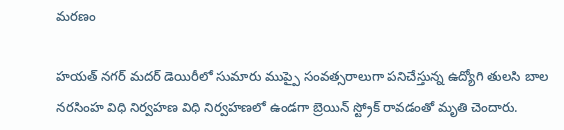మరణం

హయత్ నగర్ మదర్ డెయిరీలో సుమారు ముప్పై సంవత్సరాలుగా పనిచేస్తున్న ఉద్యోగి తులసి బాల నరసింహ విధి నిర్వహణ విధి నిర్వహణలో ఉండగా బ్రెయిన్ స్ట్రోక్ రావడంతో మృతి చెందారు.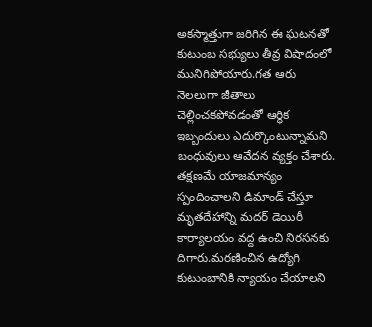అకస్మాత్తుగా జరిగిన ఈ ఘటనతో కుటుంబ సభ్యులు తీవ్ర విషాదంలో మునిగిపోయారు.గత ఆరు నెలలుగా జీతాలు చెల్లించకపోవడంతో ఆర్థిక ఇబ్బందులు ఎదుర్కొంటున్నామని బంధువులు ఆవేదన వ్యక్తం చేశారు. తక్షణమే యాజమాన్యం స్పందించాలని డిమాండ్ చేస్తూ మృతదేహాన్ని మదర్ డెయిరీ కార్యాలయం వద్ద ఉంచి నిరసనకు దిగారు.మరణించిన ఉద్యోగి కుటుంబానికి న్యాయం చేయాలని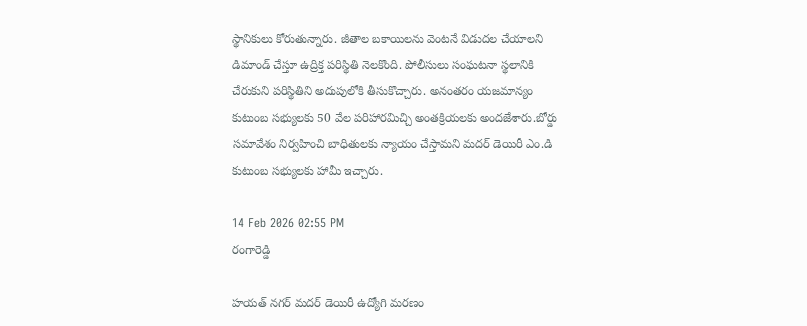స్థానికులు కోరుతున్నారు. జీతాల బకాయిలను వెంటనే విడుదల చేయాలని డిమాండ్ చేస్తూ ఉద్రిక్త పరిస్థితి నెలకొంది. పోలీసులు సంఘటనా స్థలానికి చేరుకుని పరిస్థితిని అదుపులోకి తీసుకొచ్చారు. అనంతరం యజమాన్యం కుటుంబ సభ్యులకు 50 వేల పరిహారమిచ్చి అంతక్రియలకు అందజేశారు.బోర్డు సమావేశం నిర్వహించి బాధితులకు న్యాయం చేస్తామని మదర్ డెయిరీ ఎం.డి కుటుంబ సభ్యులకు హామీ ఇచ్చారు.

14 Feb 2026 02:55 PM
రంగారెడ్డి

హయత్ నగర్ మదర్ డెయిరీ ఉద్యోగి మరణం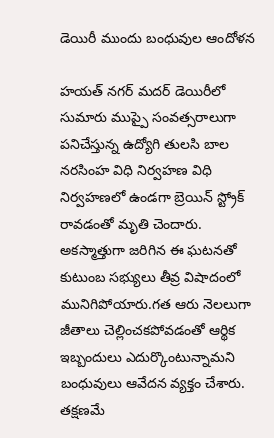డెయిరీ ముందు బంధువుల ఆందోళన

హయత్ నగర్ మదర్ డెయిరీలో సుమారు ముప్పై సంవత్సరాలుగా పనిచేస్తున్న ఉద్యోగి తులసి బాల నరసింహ విధి నిర్వహణ విధి నిర్వహణలో ఉండగా బ్రెయిన్ స్ట్రోక్ రావడంతో మృతి చెందారు. అకస్మాత్తుగా జరిగిన ఈ ఘటనతో కుటుంబ సభ్యులు తీవ్ర విషాదంలో మునిగిపోయారు.గత ఆరు నెలలుగా జీతాలు చెల్లించకపోవడంతో ఆర్థిక ఇబ్బందులు ఎదుర్కొంటున్నామని బంధువులు ఆవేదన వ్యక్తం చేశారు. తక్షణమే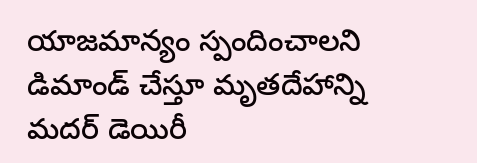యాజమాన్యం స్పందించాలని డిమాండ్ చేస్తూ మృతదేహాన్ని మదర్ డెయిరీ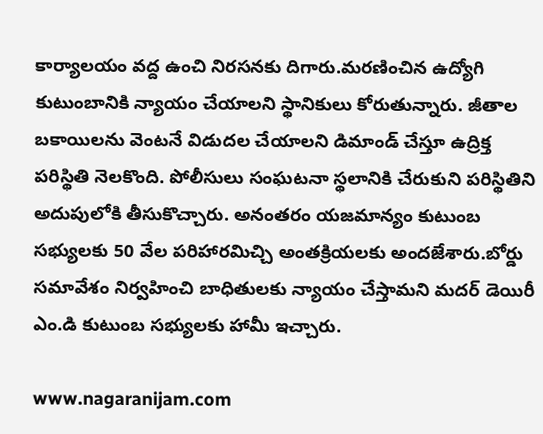కార్యాలయం వద్ద ఉంచి నిరసనకు దిగారు.మరణించిన ఉద్యోగి కుటుంబానికి న్యాయం చేయాలని స్థానికులు కోరుతున్నారు. జీతాల బకాయిలను వెంటనే విడుదల చేయాలని డిమాండ్ చేస్తూ ఉద్రిక్త పరిస్థితి నెలకొంది. పోలీసులు సంఘటనా స్థలానికి చేరుకుని పరిస్థితిని అదుపులోకి తీసుకొచ్చారు. అనంతరం యజమాన్యం కుటుంబ సభ్యులకు 50 వేల పరిహారమిచ్చి అంతక్రియలకు అందజేశారు.బోర్డు సమావేశం నిర్వహించి బాధితులకు న్యాయం చేస్తామని మదర్ డెయిరీ ఎం.డి కుటుంబ సభ్యులకు హామీ ఇచ్చారు.

www.nagaranijam.com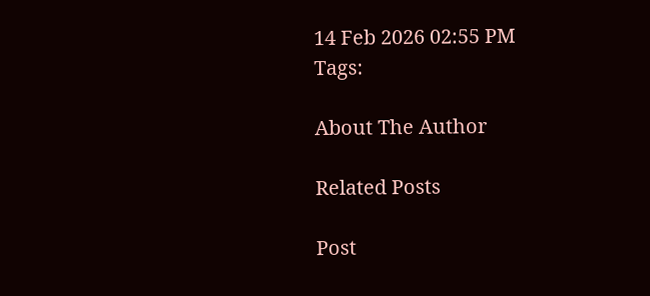14 Feb 2026 02:55 PM
Tags:

About The Author

Related Posts

Post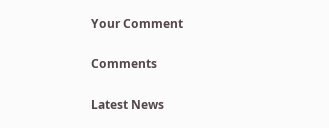Your Comment

Comments

Latest News